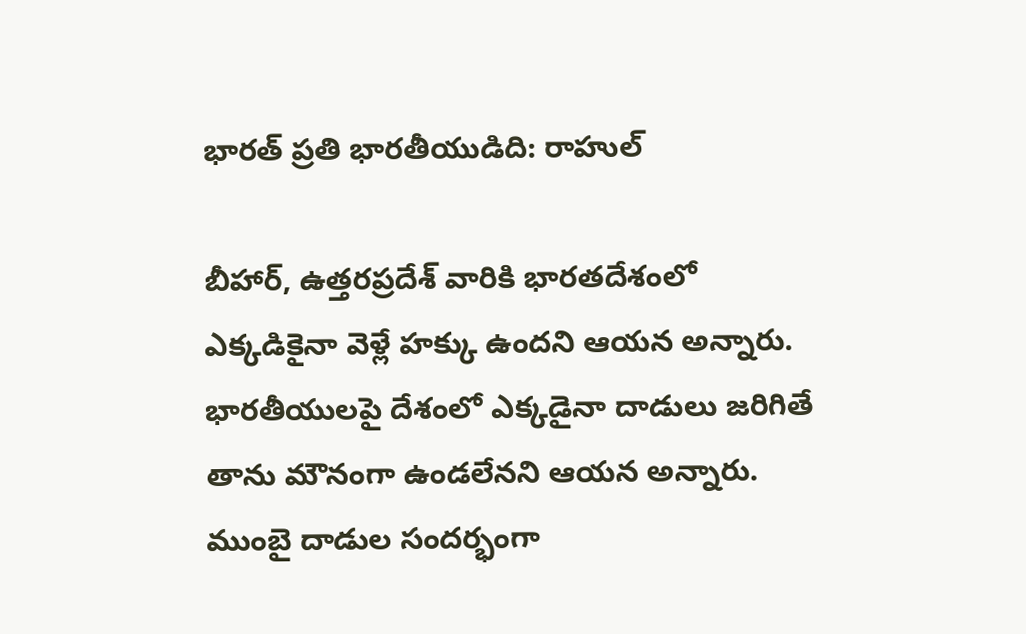భారత్ ప్రతి భారతీయుడిది: రాహుల్

బీహార్, ఉత్తరప్రదేశ్ వారికి భారతదేశంలో ఎక్కడికైనా వెళ్లే హక్కు ఉందని ఆయన అన్నారు. భారతీయులపై దేశంలో ఎక్కడైనా దాడులు జరిగితే తాను మౌనంగా ఉండలేనని ఆయన అన్నారు. ముంబై దాడుల సందర్భంగా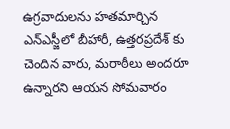ఉగ్రవాదులను హతమార్చిన ఎన్ఎస్జీలో బీహారీ, ఉత్తరప్రదేశ్ కు చెందిన వారు, మరాఠీలు అందరూ ఉన్నారని ఆయన సోమవారం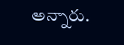అన్నారు.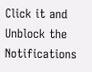Click it and Unblock the Notifications